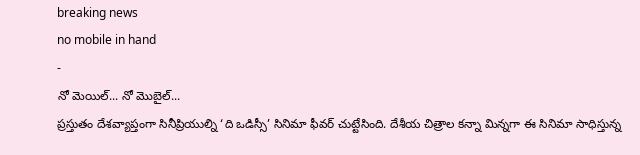breaking news
no mobile in hand
-
నో మెయిల్... నో మొబైల్...
ప్రస్తుతం దేశవ్యాప్తంగా సినీప్రియుల్ని ‘ది ఒడిస్సీ’ సినిమా ఫీవర్ చుట్టేసింది. దేశీయ చిత్రాల కన్నా మిన్నగా ఈ సినిమా సాధిస్తున్న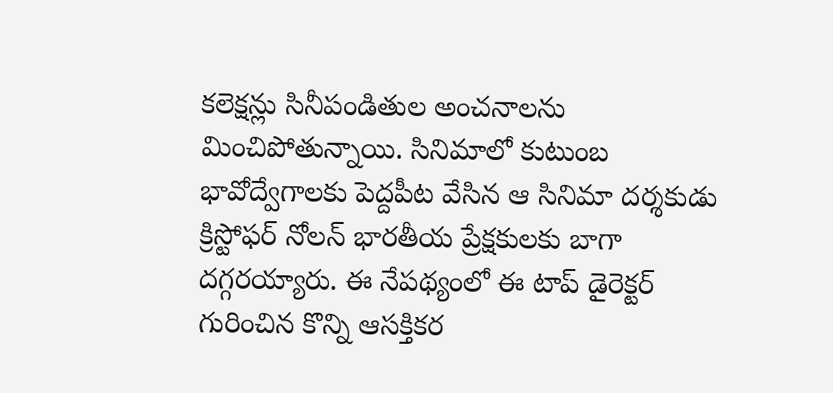కలెక్షన్లు సినీపండితుల అంచనాలను మించిపోతున్నాయి. సినిమాలో కుటుంబ భావోద్వేగాలకు పెద్దపీట వేసిన ఆ సినిమా దర్శకుడు క్రిస్టోఫర్ నోలన్ భారతీయ ప్రేక్షకులకు బాగా దగ్గరయ్యారు. ఈ నేపథ్యంలో ఈ టాప్ డైరెక్టర్ గురించిన కొన్ని ఆసక్తికర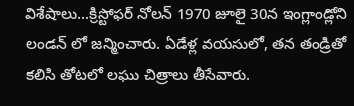విశేషాలు...క్రిస్టోఫర్ నోలన్ 1970 జూలై 30న ఇంగ్లాండ్లోని లండన్ లో జన్మించారు. ఏడేళ్ల వయసులో, తన తండ్రితో కలిసి తోటలో లఘు చిత్రాలు తీసేవారు.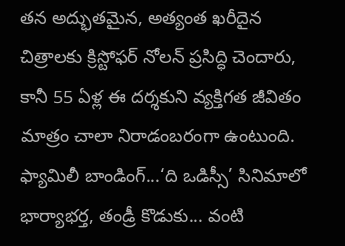తన అద్భుతమైన, అత్యంత ఖరీదైన చిత్రాలకు క్రిస్టోఫర్ నోలన్ ప్రసిద్ధి చెందారు, కానీ 55 ఏళ్ల ఈ దర్శకుని వ్యక్తిగత జీవితం మాత్రం చాలా నిరాడంబరంగా ఉంటుంది. ఫ్యామిలీ బాండింగ్...‘ది ఒడిస్సీ’ సినిమాలో భార్యాభర్త, తండ్రీ కొడుకు... వంటి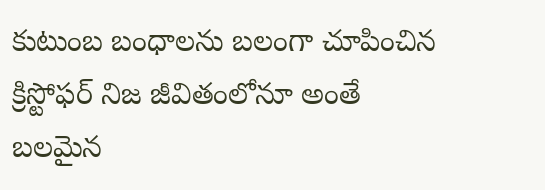కుటుంబ బంధాలను బలంగా చూపించిన క్రిస్టోఫర్ నిజ జీవితంలోనూ అంతే బలమైన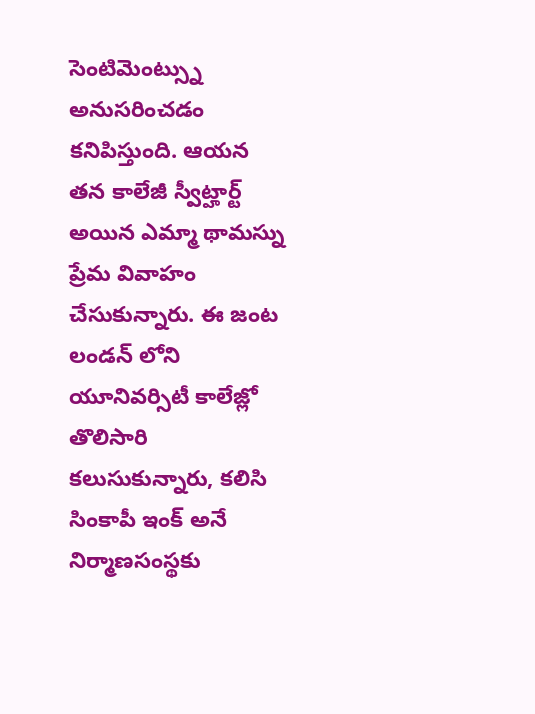సెంటిమెంట్స్ను అనుసరించడం కనిపిస్తుంది. ఆయన తన కాలేజీ స్వీట్హార్ట్ అయిన ఎమ్మా థామస్ను ప్రేమ వివాహం చేసుకున్నారు. ఈ జంట లండన్ లోని యూనివర్సిటీ కాలేజ్లో తొలిసారి కలుసుకున్నారు, కలిసి సింకాపీ ఇంక్ అనే నిర్మాణసంస్థకు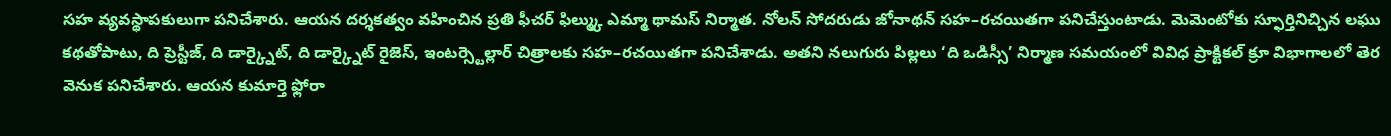సహ వ్యవస్థాపకులుగా పనిచేశారు. ఆయన దర్శకత్వం వహించిన ప్రతి ఫీచర్ ఫిల్మ్కు ఎమ్మా థామస్ నిర్మాత. నోలన్ సోదరుడు జోనాథన్ సహ–రచయితగా పనిచేస్తుంటాడు. మెమెంటోకు స్ఫూర్తినిచ్చిన లఘు కథతోపాటు, ది ప్రెస్టీజ్, ది డార్క్నైట్, ది డార్క్నైట్ రైజెస్, ఇంటర్స్టెల్లార్ చిత్రాలకు సహ–రచయితగా పనిచేశాడు. అతని నలుగురు పిల్లలు ‘ది ఒడిస్సీ’ నిర్మాణ సమయంలో వివిధ ప్రాక్టికల్ క్రూ విభాగాలలో తెర వెనుక పనిచేశారు. ఆయన కుమార్తె ఫ్లోరా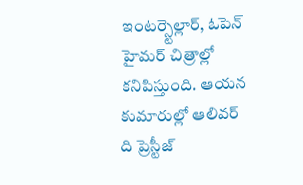ఇంటర్స్టెల్లార్, ఓపెన్ హైమర్ చిత్రాల్లో కనిపిస్తుంది. ఆయన కుమారుల్లో ఆలివర్ ది ప్రెస్టీజ్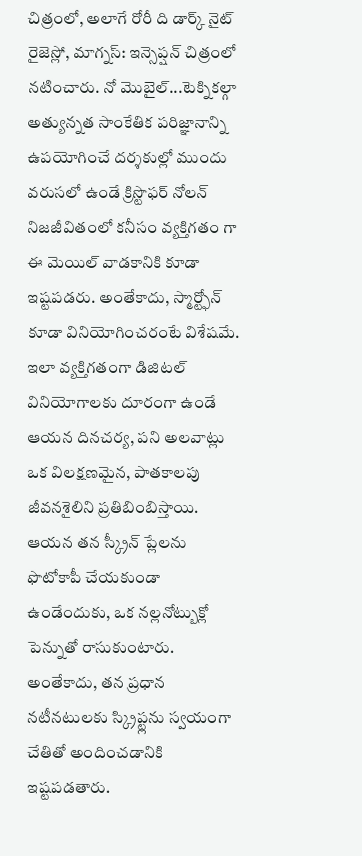చిత్రంలో, అలాగే రోరీ ది డార్క్ నైట్ రైజెస్లో, మాగ్నస్: ఇన్సెప్షన్ చిత్రంలో నటించారు. నో మొబైల్...టెక్నికల్గా అత్యున్నత సాంకేతిక పరిజ్ఞానాన్ని ఉపయోగించే దర్శకుల్లో ముందు వరుసలో ఉండే క్రిస్టొఫర్ నోలన్ నిజజీవితంలో కనీసం వ్యక్తిగతం గా ఈ మెయిల్ వాడకానికి కూడా ఇష్టపడరు. అంతేకాదు, స్మార్ట్ఫోన్ కూడా వినియోగించరంటే విశేషమే. ఇలా వ్యక్తిగతంగా డిజిటల్ వినియోగాలకు దూరంగా ఉండే ఆయన దినచర్య, పని అలవాట్లు ఒక విలక్షణమైన, పాతకాలపు జీవనశైలిని ప్రతిబింబిస్తాయి. ఆయన తన స్క్రీన్ ప్లేలను ఫొటోకాపీ చేయకుండా ఉండేందుకు, ఒక నల్లనోట్బుక్లో పెన్నుతో రాసుకుంటారు. అంతేకాదు, తన ప్రధాన నటీనటులకు స్క్రిప్ట్లను స్వయంగా చేతితో అందించడానికి ఇష్టపడతారు.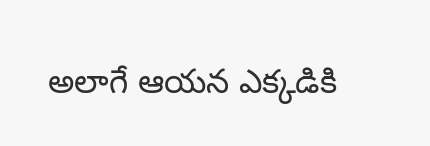అలాగే ఆయన ఎక్కడికి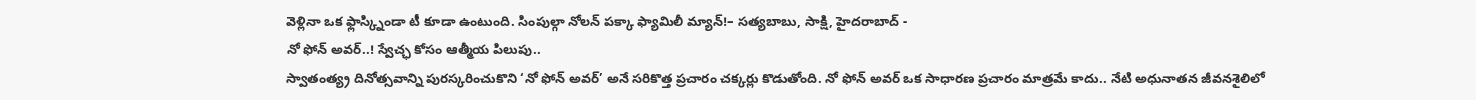వెళ్లినా ఒక ఫ్లాస్క్నిండా టీ కూడా ఉంటుంది. సింపుల్గా నోలన్ పక్కా ఫ్యామిలీ మ్యాన్!– సత్యబాబు, సాక్షి, హైదరాబాద్ -
నో ఫోన్ అవర్..! స్వేచ్ఛ కోసం ఆత్మీయ పిలుపు..
స్వాతంత్య్ర దినోత్సవాన్ని పురస్కరించుకొని ‘నో ఫోన్ అవర్’ అనే సరికొత్త ప్రచారం చక్కర్లు కొడుతోంది. నో ఫోన్ అవర్ ఒక సాధారణ ప్రచారం మాత్రమే కాదు.. నేటి అధునాతన జీవనశైలిలో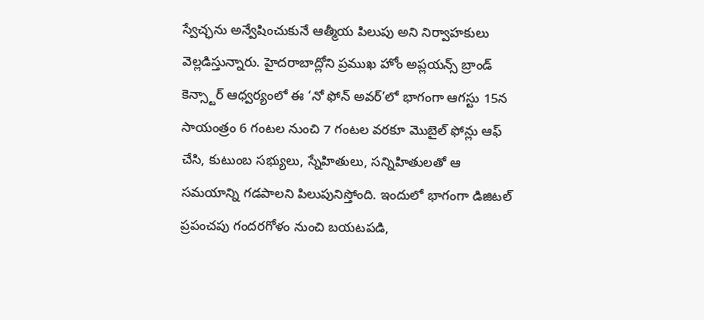స్వేచ్ఛను అన్వేషించుకునే ఆత్మీయ పిలుపు అని నిర్వాహకులు వెల్లడిస్తున్నారు. హైదరాబాద్లోని ప్రముఖ హోం అప్లయన్స్ బ్రాండ్ కెన్స్టార్ ఆధ్వర్యంలో ఈ ‘నో ఫోన్ అవర్’లో భాగంగా ఆగస్టు 15న సాయంత్రం 6 గంటల నుంచి 7 గంటల వరకూ మొబైల్ ఫోన్లు ఆఫ్ చేసి, కుటుంబ సభ్యులు, స్నేహితులు, సన్నిహితులతో ఆ సమయాన్ని గడపాలని పిలుపునిస్తోంది. ఇందులో భాగంగా డిజిటల్ ప్రపంచపు గందరగోళం నుంచి బయటపడి,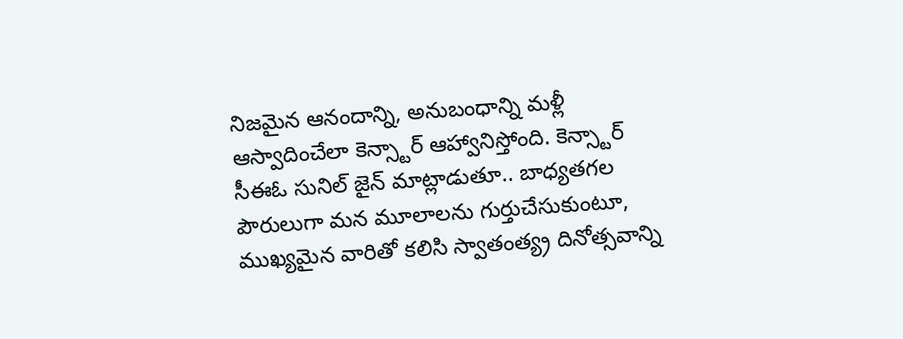నిజమైన ఆనందాన్ని, అనుబంధాన్ని మళ్లీ ఆస్వాదించేలా కెన్స్టార్ ఆహ్వానిస్తోంది. కెన్స్టార్ సీఈఓ సునిల్ జైన్ మాట్లాడుతూ.. బాధ్యతగల పౌరులుగా మన మూలాలను గుర్తుచేసుకుంటూ, ముఖ్యమైన వారితో కలిసి స్వాతంత్య్ర దినోత్సవాన్ని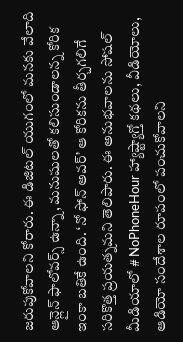జరుపుకోవాలని కోరారు. ఈ డిజిటల్ యుగంలో మనకు వేలాది ఆన్లైన్ ఫాలోవర్స్ ఉన్నా, మనుషులతో కలిసుండాలన్న కోరిక ఇంకా బతికే ఉంది. ‘నో ఫోన్ అవర్’ ఆ కోరికను తీర్చగలిగే సరికొత్త ప్రయత్నమని తెలిపారు. ఈ అనుభవాలను సోషల్ మీడియాలో # NoPhoneHour హ్యాష్ట్యాగ్తో కథలు, వీడియోలు, ఆడియో సందేశాల రూపంలో పంచుకోవాలని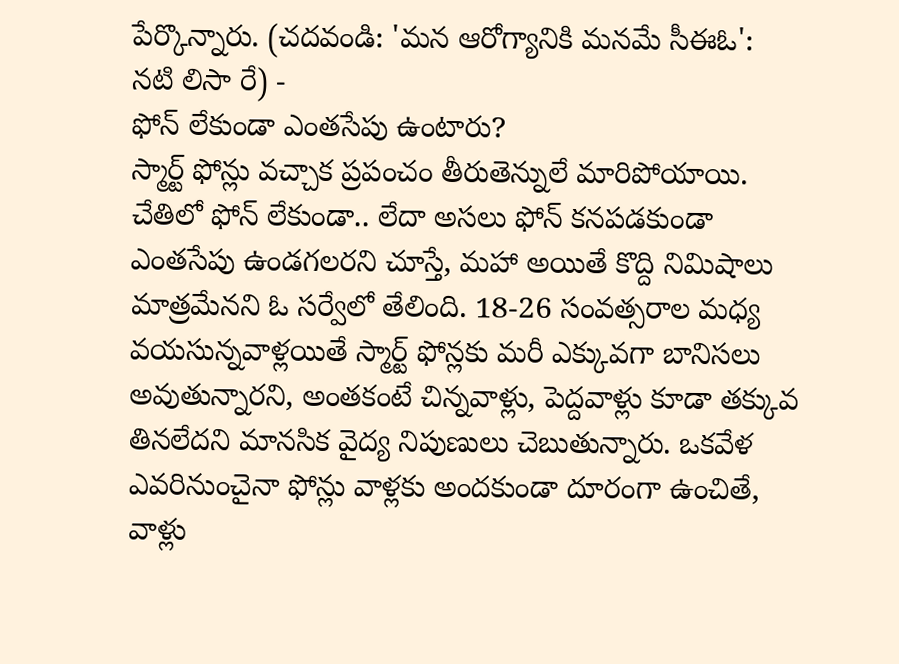పేర్కొన్నారు. (చదవండి: 'మన ఆరోగ్యానికి మనమే సీఈఓ': నటి లిసా రే) -
ఫోన్ లేకుండా ఎంతసేపు ఉంటారు?
స్మార్ట్ ఫోన్లు వచ్చాక ప్రపంచం తీరుతెన్నులే మారిపోయాయి. చేతిలో ఫోన్ లేకుండా.. లేదా అసలు ఫోన్ కనపడకుండా ఎంతసేపు ఉండగలరని చూస్తే, మహా అయితే కొద్ది నిమిషాలు మాత్రమేనని ఓ సర్వేలో తేలింది. 18-26 సంవత్సరాల మధ్య వయసున్నవాళ్లయితే స్మార్ట్ ఫోన్లకు మరీ ఎక్కువగా బానిసలు అవుతున్నారని, అంతకంటే చిన్నవాళ్లు, పెద్దవాళ్లు కూడా తక్కువ తినలేదని మానసిక వైద్య నిపుణులు చెబుతున్నారు. ఒకవేళ ఎవరినుంచైనా ఫోన్లు వాళ్లకు అందకుండా దూరంగా ఉంచితే, వాళ్లు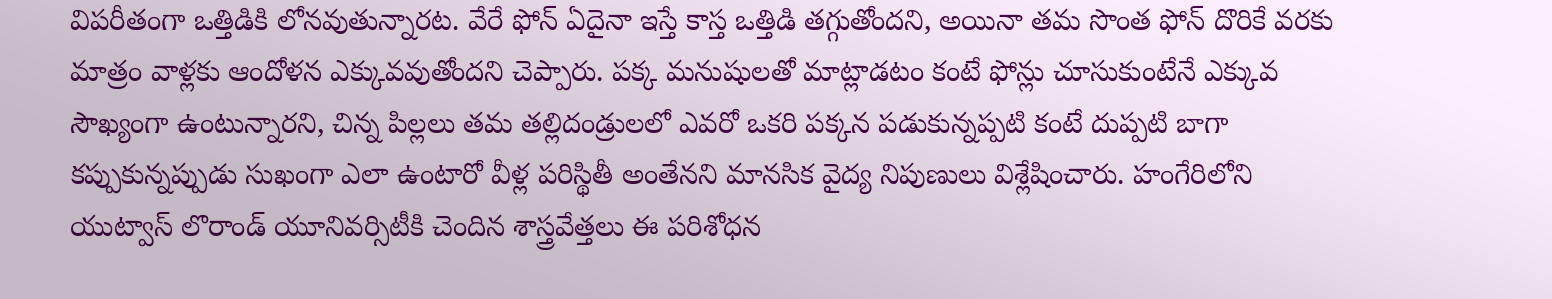విపరీతంగా ఒత్తిడికి లోనవుతున్నారట. వేరే ఫోన్ ఏదైనా ఇస్తే కాస్త ఒత్తిడి తగ్గుతోందని, అయినా తమ సొంత ఫోన్ దొరికే వరకు మాత్రం వాళ్లకు ఆందోళన ఎక్కువవుతోందని చెప్పారు. పక్క మనుషులతో మాట్లాడటం కంటే ఫోన్లు చూసుకుంటేనే ఎక్కువ సౌఖ్యంగా ఉంటున్నారని, చిన్న పిల్లలు తమ తల్లిదండ్రులలో ఎవరో ఒకరి పక్కన పడుకున్నప్పటి కంటే దుప్పటి బాగా కప్పుకున్నప్పుడు సుఖంగా ఎలా ఉంటారో వీళ్ల పరిస్థితీ అంతేనని మానసిక వైద్య నిపుణులు విశ్లేషించారు. హంగేరిలోని యుట్వాస్ లొరాండ్ యూనివర్సిటీకి చెందిన శాస్త్రవేత్తలు ఈ పరిశోధన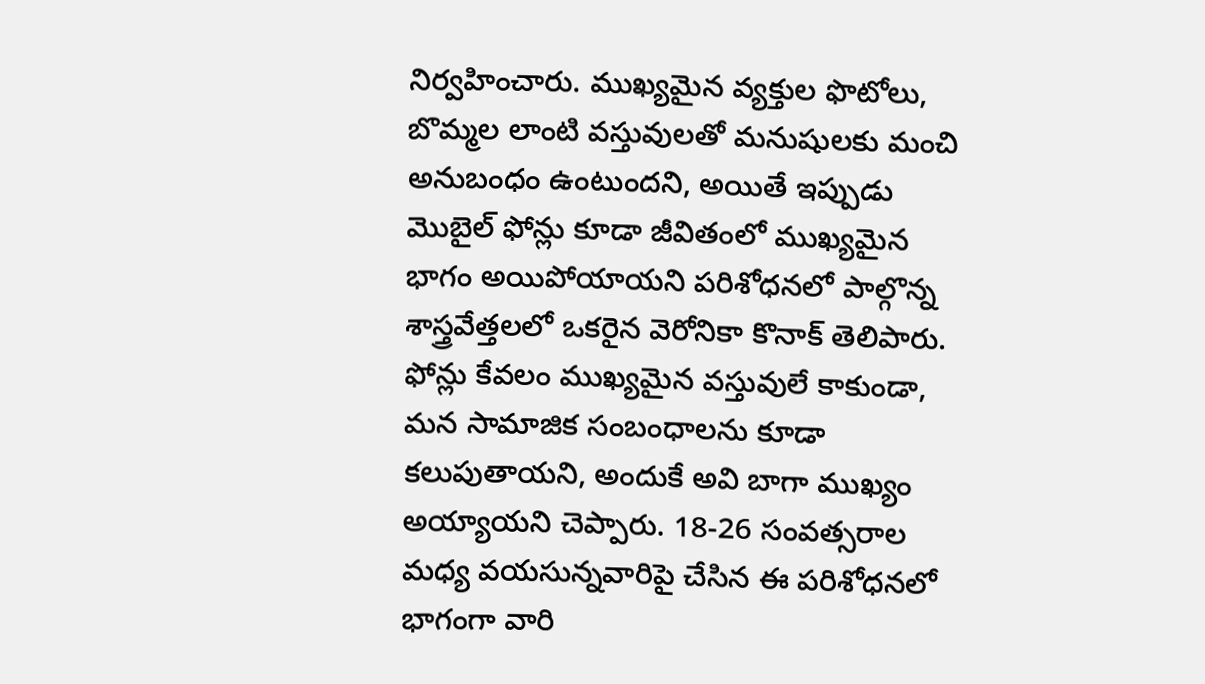నిర్వహించారు. ముఖ్యమైన వ్యక్తుల ఫొటోలు, బొమ్మల లాంటి వస్తువులతో మనుషులకు మంచి అనుబంధం ఉంటుందని, అయితే ఇప్పుడు మొబైల్ ఫోన్లు కూడా జీవితంలో ముఖ్యమైన భాగం అయిపోయాయని పరిశోధనలో పాల్గొన్న శాస్త్రవేత్తలలో ఒకరైన వెరోనికా కొనాక్ తెలిపారు. ఫోన్లు కేవలం ముఖ్యమైన వస్తువులే కాకుండా, మన సామాజిక సంబంధాలను కూడా కలుపుతాయని, అందుకే అవి బాగా ముఖ్యం అయ్యాయని చెప్పారు. 18-26 సంవత్సరాల మధ్య వయసున్నవారిపై చేసిన ఈ పరిశోధనలో భాగంగా వారి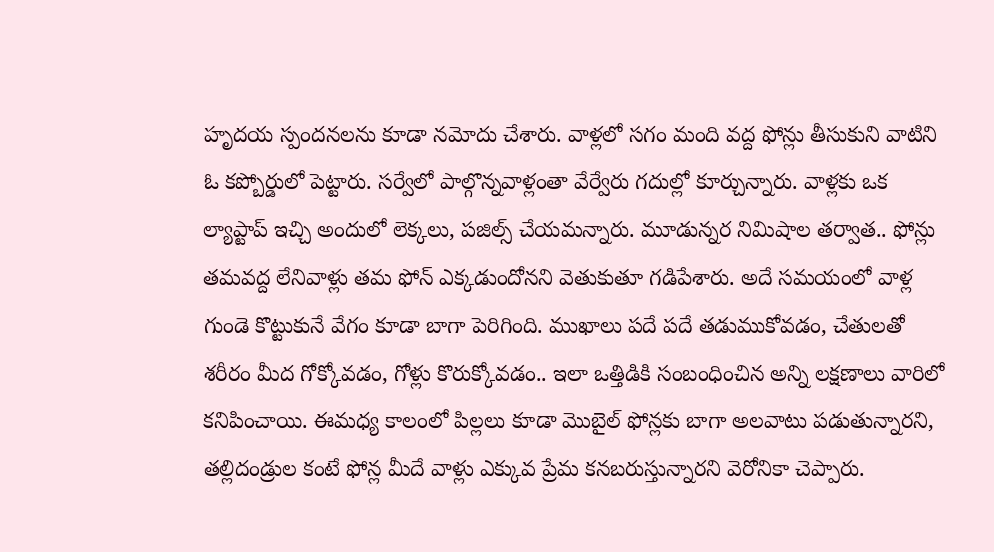హృదయ స్పందనలను కూడా నమోదు చేశారు. వాళ్లలో సగం మంది వద్ద ఫోన్లు తీసుకుని వాటిని ఓ కప్బోర్డులో పెట్టారు. సర్వేలో పాల్గొన్నవాళ్లంతా వేర్వేరు గదుల్లో కూర్చున్నారు. వాళ్లకు ఒక ల్యాప్టాప్ ఇచ్చి అందులో లెక్కలు, పజిల్స్ చేయమన్నారు. మూడున్నర నిమిషాల తర్వాత.. ఫోన్లు తమవద్ద లేనివాళ్లు తమ ఫోన్ ఎక్కడుందోనని వెతుకుతూ గడిపేశారు. అదే సమయంలో వాళ్ల గుండె కొట్టుకునే వేగం కూడా బాగా పెరిగింది. ముఖాలు పదే పదే తడుముకోవడం, చేతులతో శరీరం మీద గోక్కోవడం, గోళ్లు కొరుక్కోవడం.. ఇలా ఒత్తిడికి సంబంధించిన అన్ని లక్షణాలు వారిలో కనిపించాయి. ఈమధ్య కాలంలో పిల్లలు కూడా మొబైల్ ఫోన్లకు బాగా అలవాటు పడుతున్నారని, తల్లిదండ్రుల కంటే ఫోన్ల మీదే వాళ్లు ఎక్కువ ప్రేమ కనబరుస్తున్నారని వెరోనికా చెప్పారు.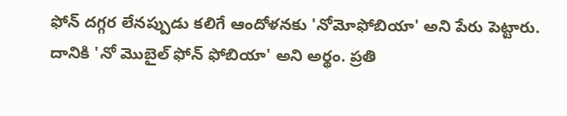ఫోన్ దగ్గర లేనప్పుడు కలిగే ఆందోళనకు 'నోమోఫోబియా' అని పేరు పెట్టారు. దానికి 'నో మొబైల్ ఫోన్ ఫోబియా' అని అర్థం. ప్రతి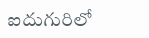ఐదుగురిలో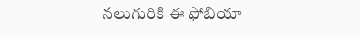నలుగురికి ఈ ఫోబియా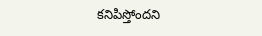కనిపిస్తోందని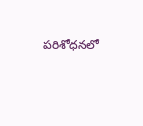పరిశోధనలో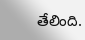తేలింది.